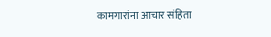कामगारांना आचार संहिता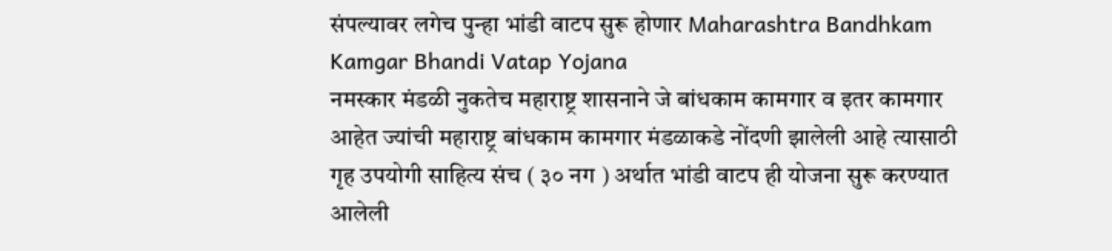संपल्यावर लगेच पुन्हा भांडी वाटप सुरू होणार Maharashtra Bandhkam Kamgar Bhandi Vatap Yojana
नमस्कार मंडळी नुकतेच महाराष्ट्र शासनाने जे बांधकाम कामगार व इतर कामगार आहेत ज्यांची महाराष्ट्र बांधकाम कामगार मंडळाकडे नोंदणी झालेली आहे त्यासाठी गृह उपयोगी साहित्य संच ( ३० नग ) अर्थात भांडी वाटप ही योजना सुरू करण्यात आलेली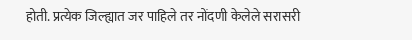होती. प्रत्येक जिल्ह्यात जर पाहिले तर नोंदणी केलेले सरासरी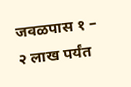जवळपास १ – २ लाख पर्यंत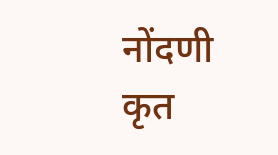नोंदणी कृत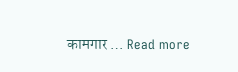कामगार … Read more